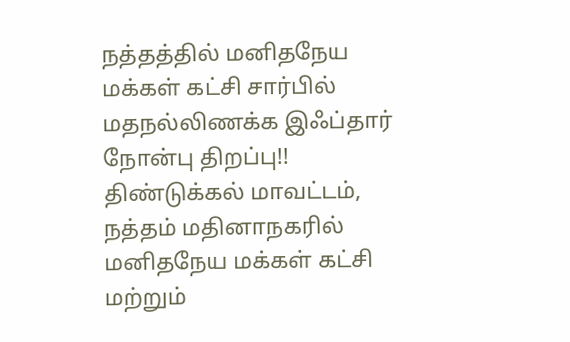நத்தத்தில் மனிதநேய மக்கள் கட்சி சார்பில் மதநல்லிணக்க இஃப்தார் நோன்பு திறப்பு!!
திண்டுக்கல் மாவட்டம், நத்தம் மதினாநகரில் மனிதநேய மக்கள் கட்சி மற்றும்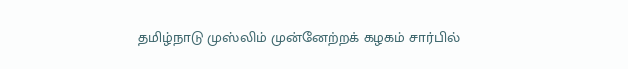தமிழ்நாடு முஸ்லிம் முன்னேற்றக் கழகம் சார்பில்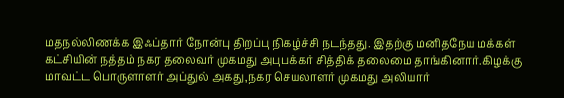மதநல்லிணக்க இஃப்தார் நோன்பு திறப்பு நிகழ்ச்சி நடந்தது. இதற்கு மனிதநேய மக்கள் கட்சியின் நத்தம் நகர தலைவர் முகமது அபுபக்கர் சித்திக் தலைமை தாங்கினார்.கிழக்கு மாவட்ட பொருளாளர் அப்துல் அகது,நகர செயலாளர் முகமது அலியார்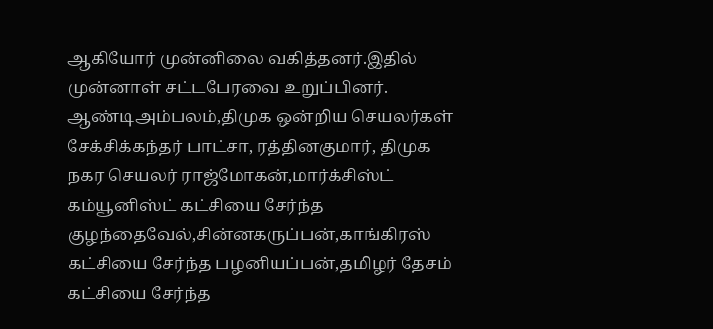ஆகியோர் முன்னிலை வகித்தனர்.இதில் முன்னாள் சட்டபேரவை உறுப்பினர். ஆண்டிஅம்பலம்,திமுக ஒன்றிய செயலர்கள் சேக்சிக்கந்தர் பாட்சா, ரத்தினகுமார், திமுக நகர செயலர் ராஜ்மோகன்,மார்க்சிஸ்ட் கம்யூனிஸ்ட் கட்சியை சேர்ந்த குழந்தைவேல்,சின்னகருப்பன்,காங்கிரஸ் கட்சியை சேர்ந்த பழனியப்பன்,தமிழர் தேசம் கட்சியை சேர்ந்த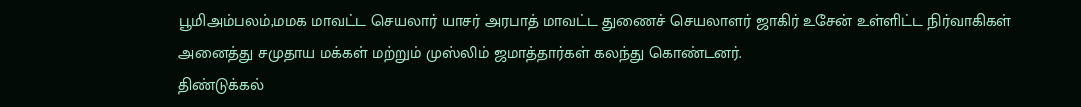பூமிஅம்பலம்,மமக மாவட்ட செயலார் யாசர் அரபாத் மாவட்ட துணைச் செயலாளர் ஜாகிர் உசேன் உள்ளிட்ட நிர்வாகிகள் அனைத்து சமுதாய மக்கள் மற்றும் முஸ்லிம் ஜமாத்தார்கள் கலந்து கொண்டனர்.
திண்டுக்கல்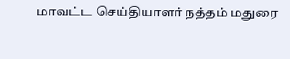மாவட்ட செய்தியாளர் நத்தம் மதுரை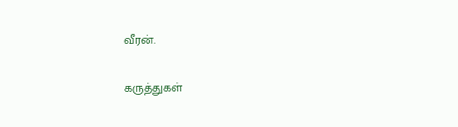வீரன்.

கருத்துகள்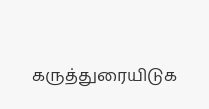கருத்துரையிடுக